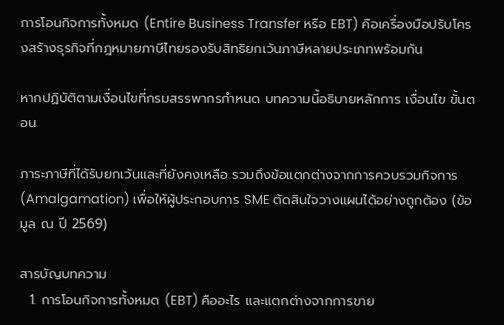การโอนกิจการทั้งหมด (Entire Business Transfer หรือ EBT) คือเครื่องมือปรับโครงสร้างธุรกิจที่กฎหมายภาษีไทยรองรับสิทธิยกเว้นภาษีหลายประเภทพร้อมกัน

หากปฏิบัติตามเงื่อนไขที่กรมสรรพากรกำหนด บทความนี้อธิบายหลักการ เงื่อนไข ขั้นตอน

ภาระภาษีที่ได้รับยกเว้นและที่ยังคงเหลือ รวมถึงข้อแตกต่างจากการควบรวมกิจการ (Amalgamation) เพื่อให้ผู้ประกอบการ SME ตัดสินใจวางแผนได้อย่างถูกต้อง (ข้อมูล ณ ปี 2569)

สารบัญบทความ
  1. การโอนกิจการทั้งหมด (EBT) คืออะไร และแตกต่างจากการขาย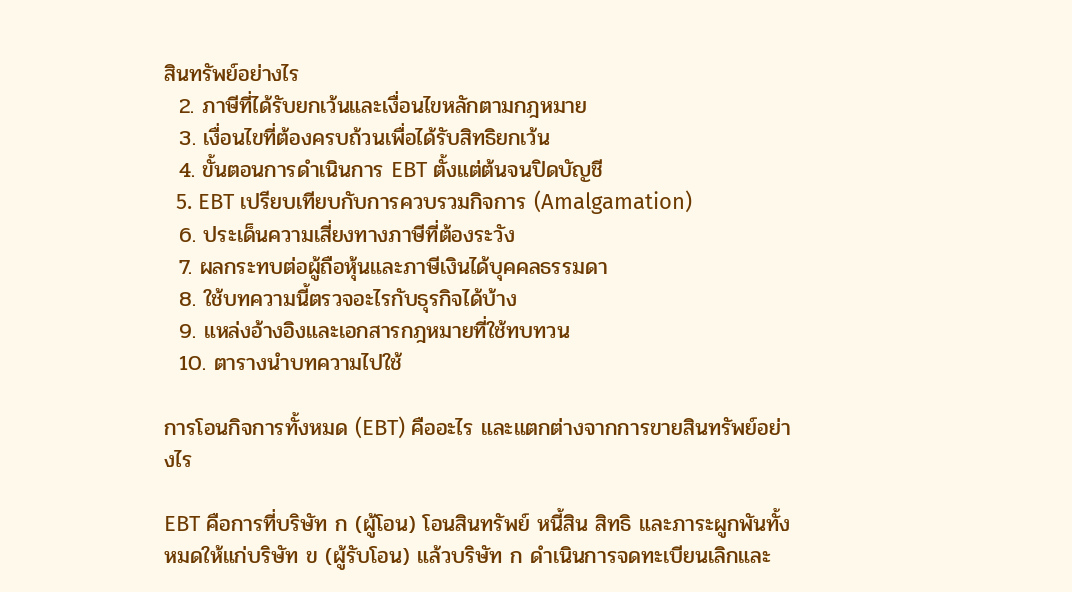สินทรัพย์อย่างไร
  2. ภาษีที่ได้รับยกเว้นและเงื่อนไขหลักตามกฎหมาย
  3. เงื่อนไขที่ต้องครบถ้วนเพื่อได้รับสิทธิยกเว้น
  4. ขั้นตอนการดำเนินการ EBT ตั้งแต่ต้นจนปิดบัญชี
  5. EBT เปรียบเทียบกับการควบรวมกิจการ (Amalgamation)
  6. ประเด็นความเสี่ยงทางภาษีที่ต้องระวัง
  7. ผลกระทบต่อผู้ถือหุ้นและภาษีเงินได้บุคคลธรรมดา
  8. ใช้บทความนี้ตรวจอะไรกับธุรกิจได้บ้าง
  9. แหล่งอ้างอิงและเอกสารกฎหมายที่ใช้ทบทวน
  10. ตารางนำบทความไปใช้

การโอนกิจการทั้งหมด (EBT) คืออะไร และแตกต่างจากการขายสินทรัพย์อย่างไร

EBT คือการที่บริษัท ก (ผู้โอน) โอนสินทรัพย์ หนี้สิน สิทธิ และภาระผูกพันทั้งหมดให้แก่บริษัท ข (ผู้รับโอน) แล้วบริษัท ก ดำเนินการจดทะเบียนเลิกและ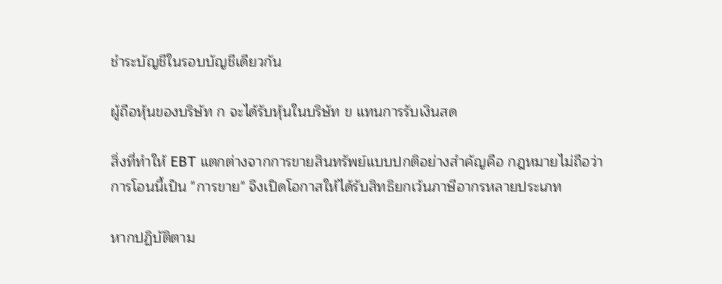ชำระบัญชีในรอบบัญชีเดียวกัน

ผู้ถือหุ้นของบริษัท ก จะได้รับหุ้นในบริษัท ข แทนการรับเงินสด

สิ่งที่ทำให้ EBT แตกต่างจากการขายสินทรัพย์แบบปกติอย่างสำคัญคือ กฎหมายไม่ถือว่าการโอนนี้เป็น "การขาย" จึงเปิดโอกาสให้ได้รับสิทธิยกเว้นภาษีอากรหลายประเภท

หากปฏิบัติตาม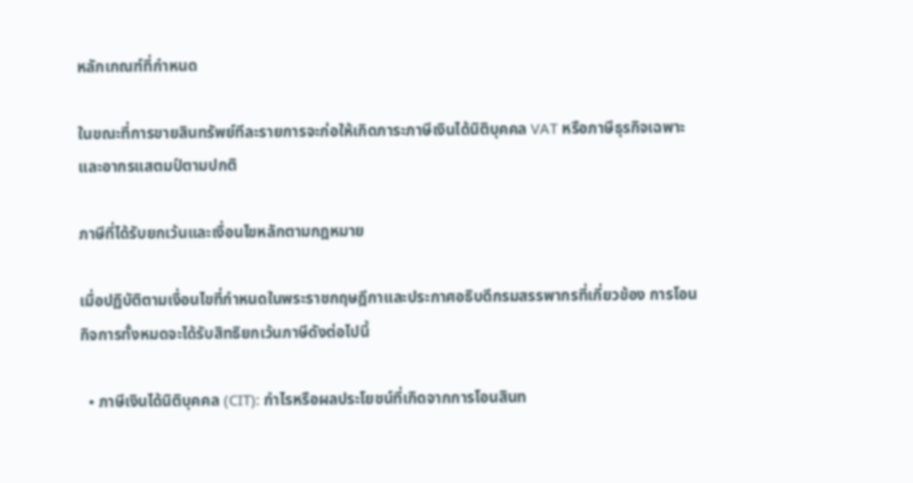หลักเกณฑ์ที่กำหนด

ในขณะที่การขายสินทรัพย์ทีละรายการจะก่อให้เกิดภาระภาษีเงินได้นิติบุคคล VAT หรือภาษีธุรกิจเฉพาะ และอากรแสตมป์ตามปกติ

ภาษีที่ได้รับยกเว้นและเงื่อนไขหลักตามกฎหมาย

เมื่อปฏิบัติตามเงื่อนไขที่กำหนดในพระราชกฤษฎีกาและประกาศอธิบดีกรมสรรพากรที่เกี่ยวข้อง การโอนกิจการทั้งหมดจะได้รับสิทธิยกเว้นภาษีดังต่อไปนี้

  • ภาษีเงินได้นิติบุคคล (CIT): กำไรหรือผลประโยชน์ที่เกิดจากการโอนสินท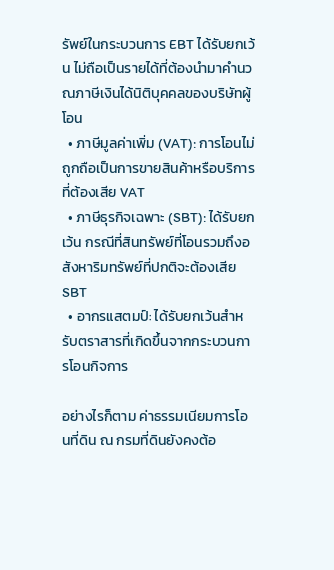รัพย์ในกระบวนการ EBT ได้รับยกเว้น ไม่ถือเป็นรายได้ที่ต้องนำมาคำนวณภาษีเงินได้นิติบุคคลของบริษัทผู้โอน
  • ภาษีมูลค่าเพิ่ม (VAT): การโอนไม่ถูกถือเป็นการขายสินค้าหรือบริการที่ต้องเสีย VAT
  • ภาษีธุรกิจเฉพาะ (SBT): ได้รับยกเว้น กรณีที่สินทรัพย์ที่โอนรวมถึงอสังหาริมทรัพย์ที่ปกติจะต้องเสีย SBT
  • อากรแสตมป์: ได้รับยกเว้นสำหรับตราสารที่เกิดขึ้นจากกระบวนการโอนกิจการ

อย่างไรก็ตาม ค่าธรรมเนียมการโอนที่ดิน ณ กรมที่ดินยังคงต้อ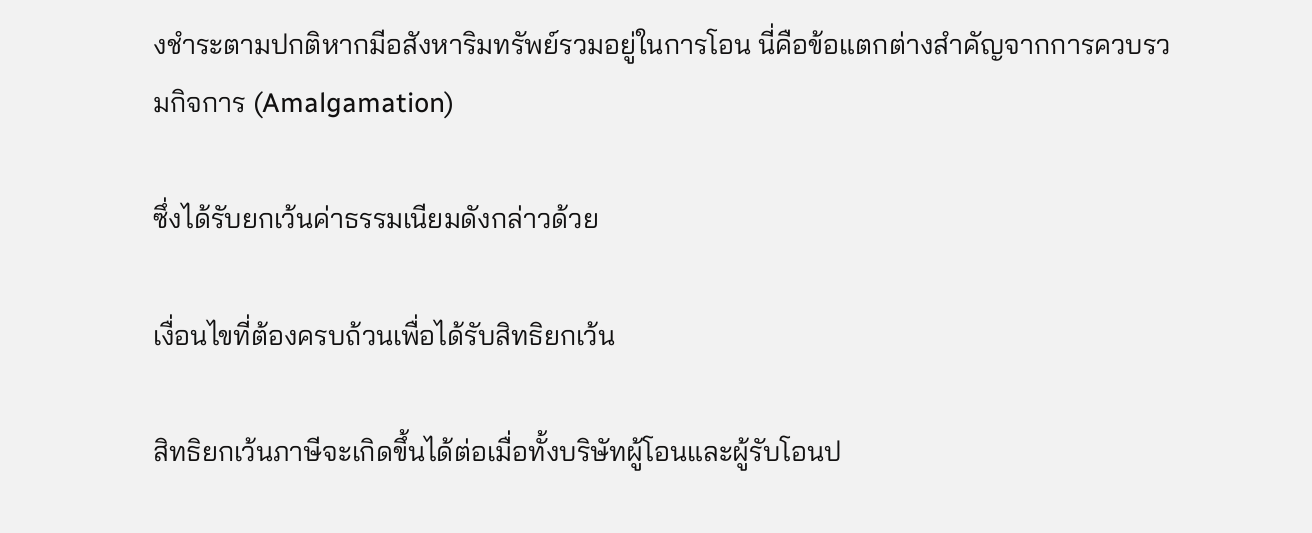งชำระตามปกติหากมีอสังหาริมทรัพย์รวมอยู่ในการโอน นี่คือข้อแตกต่างสำคัญจากการควบรวมกิจการ (Amalgamation)

ซึ่งได้รับยกเว้นค่าธรรมเนียมดังกล่าวด้วย

เงื่อนไขที่ต้องครบถ้วนเพื่อได้รับสิทธิยกเว้น

สิทธิยกเว้นภาษีจะเกิดขึ้นได้ต่อเมื่อทั้งบริษัทผู้โอนและผู้รับโอนป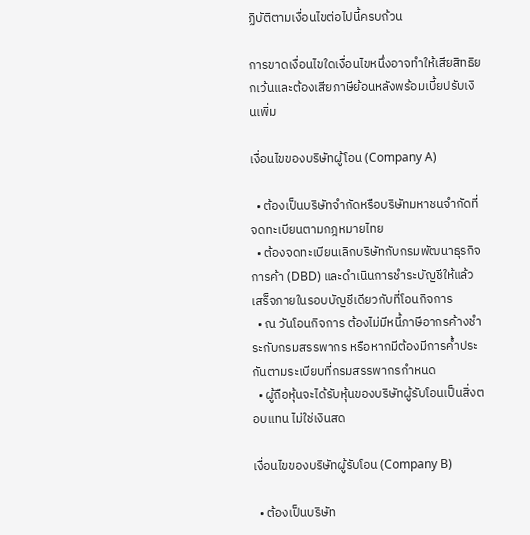ฏิบัติตามเงื่อนไขต่อไปนี้ครบถ้วน

การขาดเงื่อนไขใดเงื่อนไขหนึ่งอาจทำให้เสียสิทธิยกเว้นและต้องเสียภาษีย้อนหลังพร้อมเบี้ยปรับเงินเพิ่ม

เงื่อนไขของบริษัทผู้โอน (Company A)

  • ต้องเป็นบริษัทจำกัดหรือบริษัทมหาชนจำกัดที่จดทะเบียนตามกฎหมายไทย
  • ต้องจดทะเบียนเลิกบริษัทกับกรมพัฒนาธุรกิจการค้า (DBD) และดำเนินการชำระบัญชีให้แล้วเสร็จภายในรอบบัญชีเดียวกับที่โอนกิจการ
  • ณ วันโอนกิจการ ต้องไม่มีหนี้ภาษีอากรค้างชำระกับกรมสรรพากร หรือหากมีต้องมีการค้ำประกันตามระเบียบที่กรมสรรพากรกำหนด
  • ผู้ถือหุ้นจะได้รับหุ้นของบริษัทผู้รับโอนเป็นสิ่งตอบแทน ไม่ใช่เงินสด

เงื่อนไขของบริษัทผู้รับโอน (Company B)

  • ต้องเป็นบริษัท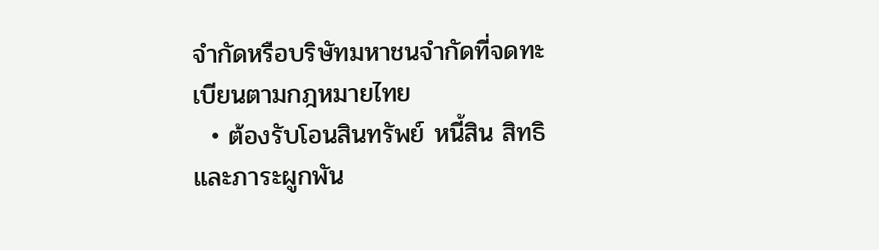จำกัดหรือบริษัทมหาชนจำกัดที่จดทะเบียนตามกฎหมายไทย
  • ต้องรับโอนสินทรัพย์ หนี้สิน สิทธิ และภาระผูกพัน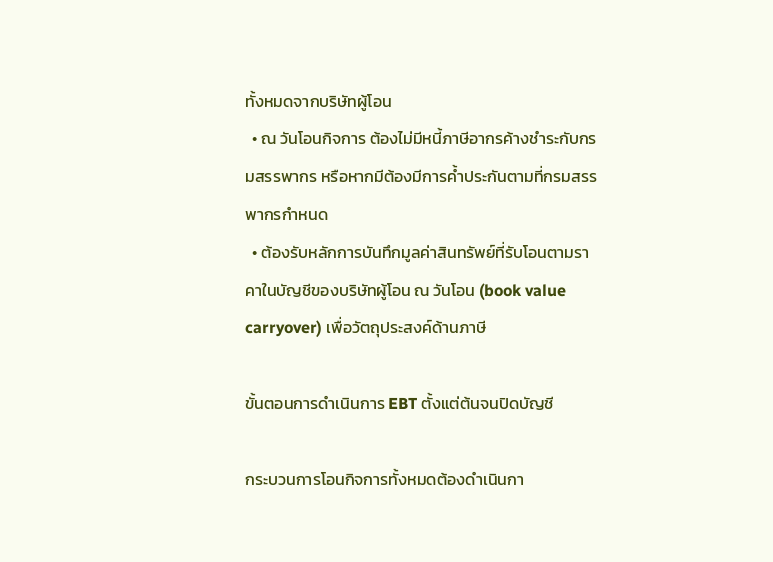ทั้งหมดจากบริษัทผู้โอน
  • ณ วันโอนกิจการ ต้องไม่มีหนี้ภาษีอากรค้างชำระกับกรมสรรพากร หรือหากมีต้องมีการค้ำประกันตามที่กรมสรรพากรกำหนด
  • ต้องรับหลักการบันทึกมูลค่าสินทรัพย์ที่รับโอนตามราคาในบัญชีของบริษัทผู้โอน ณ วันโอน (book value carryover) เพื่อวัตถุประสงค์ด้านภาษี

ขั้นตอนการดำเนินการ EBT ตั้งแต่ต้นจนปิดบัญชี

กระบวนการโอนกิจการทั้งหมดต้องดำเนินกา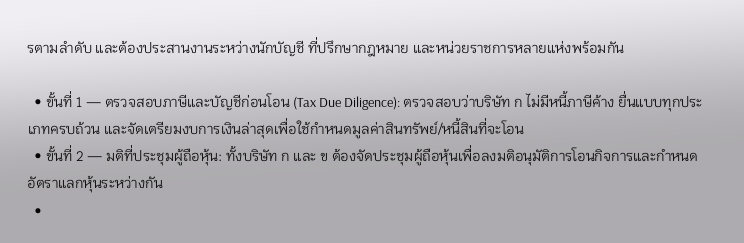รตามลำดับ และต้องประสานงานระหว่างนักบัญชี ที่ปรึกษากฎหมาย และหน่วยราชการหลายแห่งพร้อมกัน

  • ขั้นที่ 1 — ตรวจสอบภาษีและบัญชีก่อนโอน (Tax Due Diligence): ตรวจสอบว่าบริษัท ก ไม่มีหนี้ภาษีค้าง ยื่นแบบทุกประเภทครบถ้วน และจัดเตรียมงบการเงินล่าสุดเพื่อใช้กำหนดมูลค่าสินทรัพย์/หนี้สินที่จะโอน
  • ขั้นที่ 2 — มติที่ประชุมผู้ถือหุ้น: ทั้งบริษัท ก และ ข ต้องจัดประชุมผู้ถือหุ้นเพื่อลงมติอนุมัติการโอนกิจการและกำหนดอัตราแลกหุ้นระหว่างกัน
  •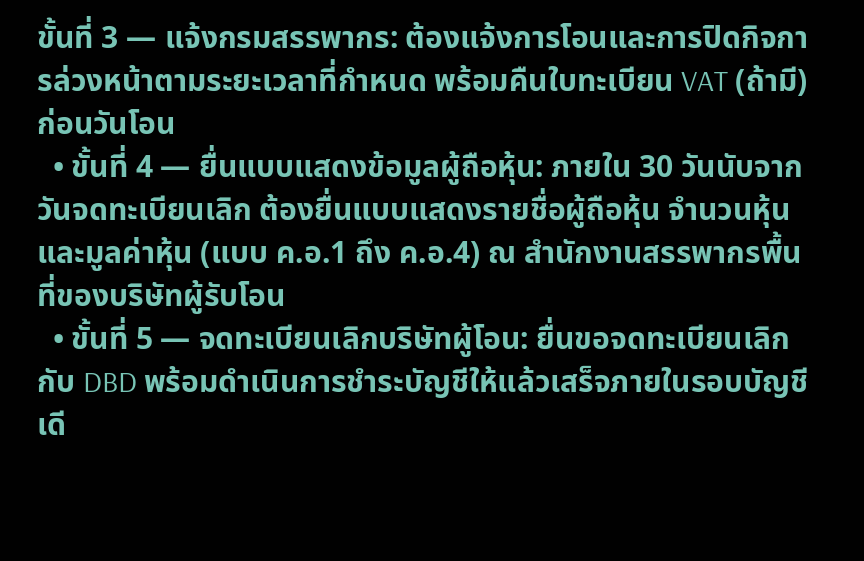ขั้นที่ 3 — แจ้งกรมสรรพากร: ต้องแจ้งการโอนและการปิดกิจการล่วงหน้าตามระยะเวลาที่กำหนด พร้อมคืนใบทะเบียน VAT (ถ้ามี) ก่อนวันโอน
  • ขั้นที่ 4 — ยื่นแบบแสดงข้อมูลผู้ถือหุ้น: ภายใน 30 วันนับจากวันจดทะเบียนเลิก ต้องยื่นแบบแสดงรายชื่อผู้ถือหุ้น จำนวนหุ้น และมูลค่าหุ้น (แบบ ค.อ.1 ถึง ค.อ.4) ณ สำนักงานสรรพากรพื้นที่ของบริษัทผู้รับโอน
  • ขั้นที่ 5 — จดทะเบียนเลิกบริษัทผู้โอน: ยื่นขอจดทะเบียนเลิกกับ DBD พร้อมดำเนินการชำระบัญชีให้แล้วเสร็จภายในรอบบัญชีเดี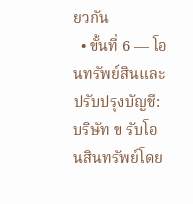ยวกัน
  • ขั้นที่ 6 — โอนทรัพย์สินและปรับปรุงบัญชี: บริษัท ข รับโอนสินทรัพย์โดย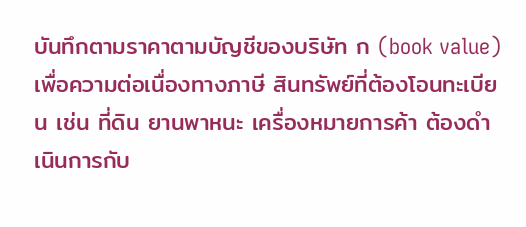บันทึกตามราคาตามบัญชีของบริษัท ก (book value) เพื่อความต่อเนื่องทางภาษี สินทรัพย์ที่ต้องโอนทะเบียน เช่น ที่ดิน ยานพาหนะ เครื่องหมายการค้า ต้องดำเนินการกับ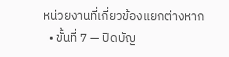หน่วยงานที่เกี่ยวข้องแยกต่างหาก
  • ขั้นที่ 7 — ปิดบัญ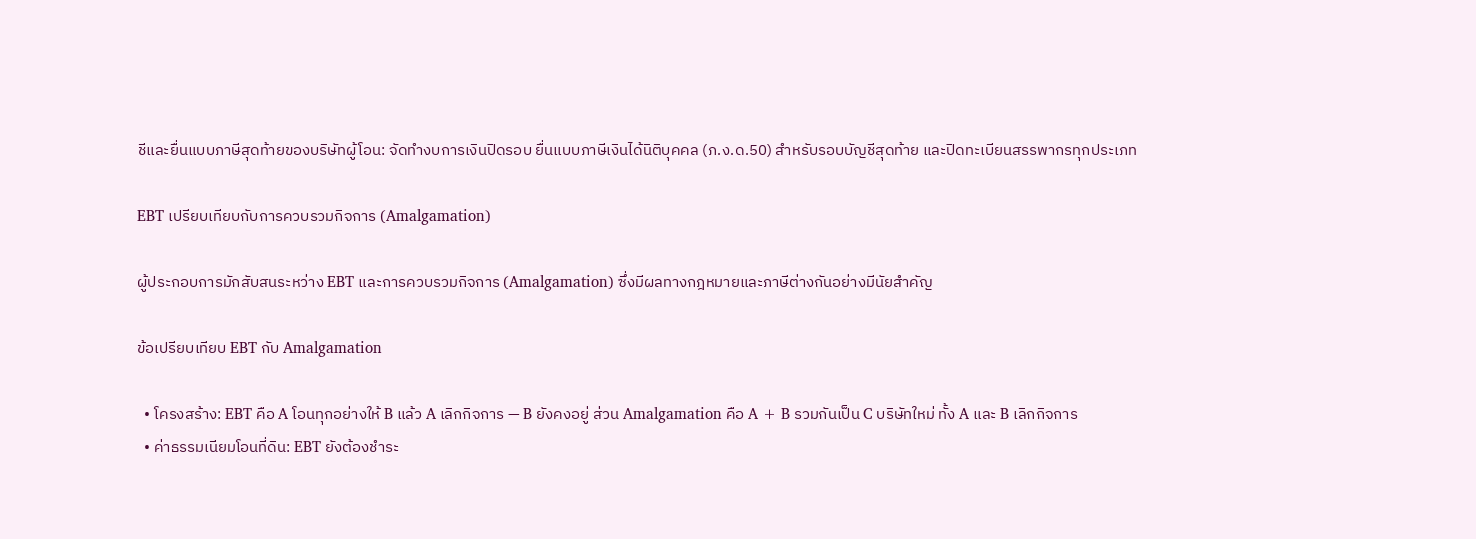ชีและยื่นแบบภาษีสุดท้ายของบริษัทผู้โอน: จัดทำงบการเงินปิดรอบ ยื่นแบบภาษีเงินได้นิติบุคคล (ภ.ง.ด.50) สำหรับรอบบัญชีสุดท้าย และปิดทะเบียนสรรพากรทุกประเภท

EBT เปรียบเทียบกับการควบรวมกิจการ (Amalgamation)

ผู้ประกอบการมักสับสนระหว่าง EBT และการควบรวมกิจการ (Amalgamation) ซึ่งมีผลทางกฎหมายและภาษีต่างกันอย่างมีนัยสำคัญ

ข้อเปรียบเทียบ EBT กับ Amalgamation

  • โครงสร้าง: EBT คือ A โอนทุกอย่างให้ B แล้ว A เลิกกิจการ — B ยังคงอยู่ ส่วน Amalgamation คือ A + B รวมกันเป็น C บริษัทใหม่ ทั้ง A และ B เลิกกิจการ
  • ค่าธรรมเนียมโอนที่ดิน: EBT ยังต้องชำระ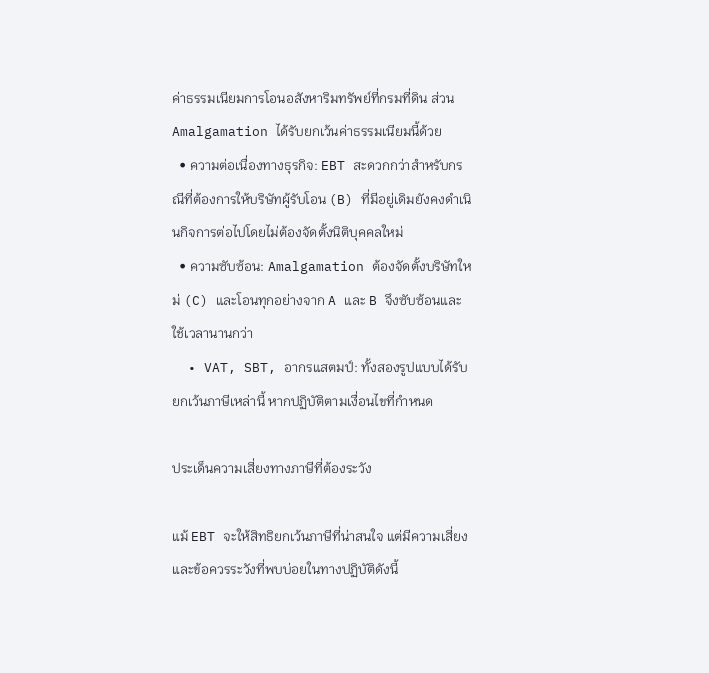ค่าธรรมเนียมการโอนอสังหาริมทรัพย์ที่กรมที่ดิน ส่วน Amalgamation ได้รับยกเว้นค่าธรรมเนียมนี้ด้วย
  • ความต่อเนื่องทางธุรกิจ: EBT สะดวกกว่าสำหรับกรณีที่ต้องการให้บริษัทผู้รับโอน (B) ที่มีอยู่เดิมยังคงดำเนินกิจการต่อไปโดยไม่ต้องจัดตั้งนิติบุคคลใหม่
  • ความซับซ้อน: Amalgamation ต้องจัดตั้งบริษัทใหม่ (C) และโอนทุกอย่างจาก A และ B จึงซับซ้อนและใช้เวลานานกว่า
  • VAT, SBT, อากรแสตมป์: ทั้งสองรูปแบบได้รับยกเว้นภาษีเหล่านี้ หากปฏิบัติตามเงื่อนไขที่กำหนด

ประเด็นความเสี่ยงทางภาษีที่ต้องระวัง

แม้ EBT จะให้สิทธิยกเว้นภาษีที่น่าสนใจ แต่มีความเสี่ยงและข้อควรระวังที่พบบ่อยในทางปฏิบัติดังนี้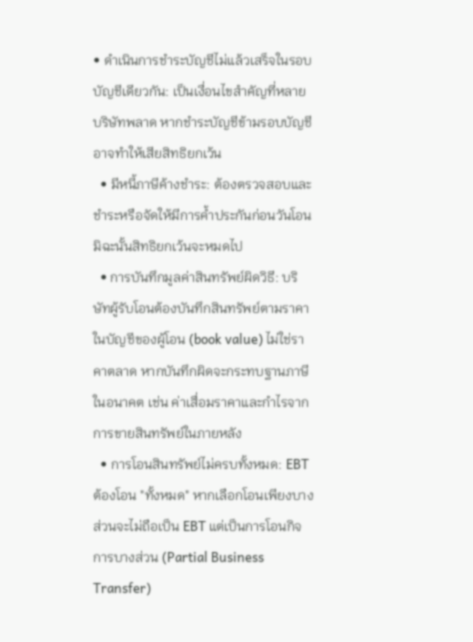• ดำเนินการชำระบัญชีไม่แล้วเสร็จในรอบบัญชีเดียวกัน: เป็นเงื่อนไขสำคัญที่หลายบริษัทพลาด หากชำระบัญชีข้ามรอบบัญชีอาจทำให้เสียสิทธิยกเว้น
  • มีหนี้ภาษีค้างชำระ: ต้องตรวจสอบและชำระหรือจัดให้มีการค้ำประกันก่อนวันโอน มิฉะนั้นสิทธิยกเว้นจะหมดไป
  • การบันทึกมูลค่าสินทรัพย์ผิดวิธี: บริษัทผู้รับโอนต้องบันทึกสินทรัพย์ตามราคาในบัญชีของผู้โอน (book value) ไม่ใช่ราคาตลาด หากบันทึกผิดจะกระทบฐานภาษีในอนาคต เช่น ค่าเสื่อมราคาและกำไรจากการขายสินทรัพย์ในภายหลัง
  • การโอนสินทรัพย์ไม่ครบทั้งหมด: EBT ต้องโอน "ทั้งหมด" หากเลือกโอนเพียงบางส่วนจะไม่ถือเป็น EBT แต่เป็นการโอนกิจการบางส่วน (Partial Business Transfer)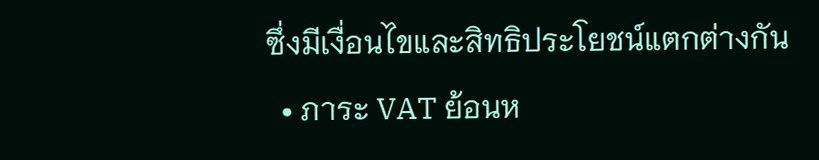ซึ่งมีเงื่อนไขและสิทธิประโยชน์แตกต่างกัน
  • ภาระ VAT ย้อนห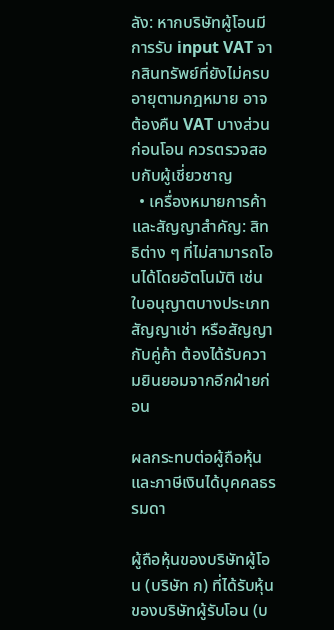ลัง: หากบริษัทผู้โอนมีการรับ input VAT จากสินทรัพย์ที่ยังไม่ครบอายุตามกฎหมาย อาจต้องคืน VAT บางส่วนก่อนโอน ควรตรวจสอบกับผู้เชี่ยวชาญ
  • เครื่องหมายการค้าและสัญญาสำคัญ: สิทธิต่าง ๆ ที่ไม่สามารถโอนได้โดยอัตโนมัติ เช่น ใบอนุญาตบางประเภท สัญญาเช่า หรือสัญญากับคู่ค้า ต้องได้รับความยินยอมจากอีกฝ่ายก่อน

ผลกระทบต่อผู้ถือหุ้นและภาษีเงินได้บุคคลธรรมดา

ผู้ถือหุ้นของบริษัทผู้โอน (บริษัท ก) ที่ได้รับหุ้นของบริษัทผู้รับโอน (บ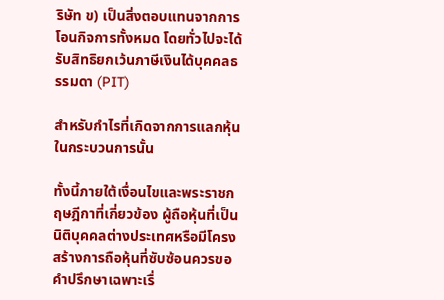ริษัท ข) เป็นสิ่งตอบแทนจากการโอนกิจการทั้งหมด โดยทั่วไปจะได้รับสิทธิยกเว้นภาษีเงินได้บุคคลธรรมดา (PIT)

สำหรับกำไรที่เกิดจากการแลกหุ้นในกระบวนการนั้น

ทั้งนี้ภายใต้เงื่อนไขและพระราชกฤษฎีกาที่เกี่ยวข้อง ผู้ถือหุ้นที่เป็นนิติบุคคลต่างประเทศหรือมีโครงสร้างการถือหุ้นที่ซับซ้อนควรขอคำปรึกษาเฉพาะเรื่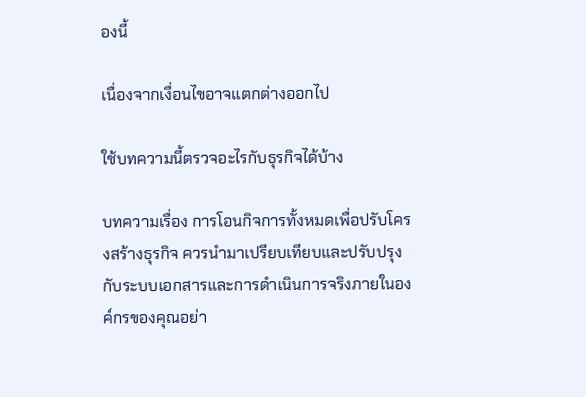องนี้

เนื่องจากเงื่อนไขอาจแตกต่างออกไป

ใช้บทความนี้ตรวจอะไรกับธุรกิจได้บ้าง

บทความเรื่อง การโอนกิจการทั้งหมดเพื่อปรับโครงสร้างธุรกิจ ควรนำมาเปรียบเทียบและปรับปรุงกับระบบเอกสารและการดำเนินการจริงภายในองค์กรของคุณอย่า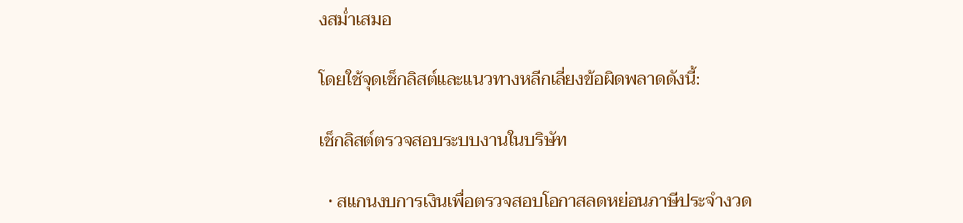งสม่ำเสมอ

โดยใช้จุดเช็กลิสต์และแนวทางหลีกเลี่ยงข้อผิดพลาดดังนี้:

เช็กลิสต์ตรวจสอบระบบงานในบริษัท

  • สแกนงบการเงินเพื่อตรวจสอบโอกาสลดหย่อนภาษีประจำงวด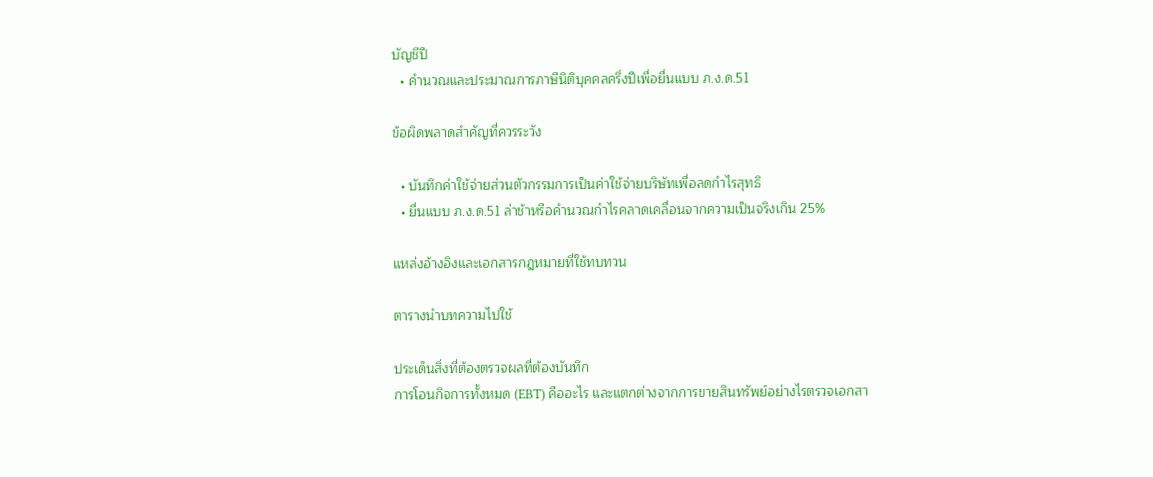บัญชีปี
  • คำนวณและประมาณการภาษีนิติบุคคลครึ่งปีเพื่อยื่นแบบ ภ.ง.ด.51

ข้อผิดพลาดสำคัญที่ควรระวัง

  • บันทึกค่าใช้จ่ายส่วนตัวกรรมการเป็นค่าใช้จ่ายบริษัทเพื่อลดกำไรสุทธิ
  • ยื่นแบบ ภ.ง.ด.51 ล่าช้าหรือคำนวณกำไรคลาดเคลื่อนจากความเป็นจริงเกิน 25%

แหล่งอ้างอิงและเอกสารกฎหมายที่ใช้ทบทวน

ตารางนำบทความไปใช้

ประเด็นสิ่งที่ต้องตรวจผลที่ต้องบันทึก
การโอนกิจการทั้งหมด (EBT) คืออะไร และแตกต่างจากการขายสินทรัพย์อย่างไรตรวจเอกสา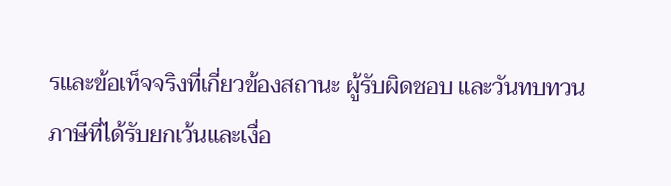รและข้อเท็จจริงที่เกี่ยวข้องสถานะ ผู้รับผิดชอบ และวันทบทวน
ภาษีที่ได้รับยกเว้นและเงื่อ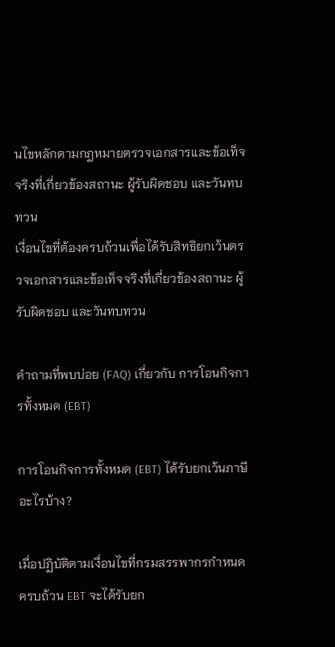นไขหลักตามกฎหมายตรวจเอกสารและข้อเท็จจริงที่เกี่ยวข้องสถานะ ผู้รับผิดชอบ และวันทบทวน
เงื่อนไขที่ต้องครบถ้วนเพื่อได้รับสิทธิยกเว้นตรวจเอกสารและข้อเท็จจริงที่เกี่ยวข้องสถานะ ผู้รับผิดชอบ และวันทบทวน

คำถามที่พบบ่อย (FAQ) เกี่ยวกับ การโอนกิจการทั้งหมด (EBT)

การโอนกิจการทั้งหมด (EBT) ได้รับยกเว้นภาษีอะไรบ้าง?

เมื่อปฏิบัติตามเงื่อนไขที่กรมสรรพากรกำหนดครบถ้วน EBT จะได้รับยก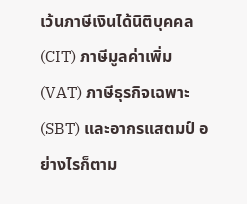เว้นภาษีเงินได้นิติบุคคล (CIT) ภาษีมูลค่าเพิ่ม (VAT) ภาษีธุรกิจเฉพาะ (SBT) และอากรแสตมป์ อย่างไรก็ตาม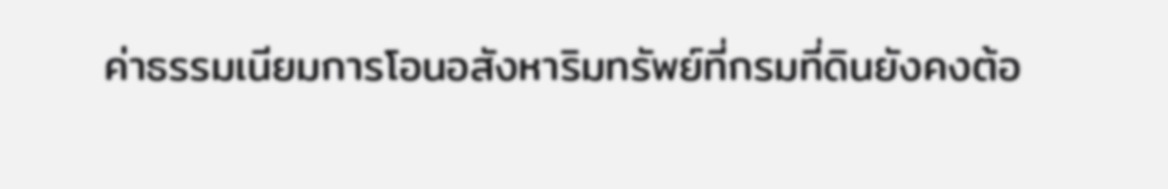ค่าธรรมเนียมการโอนอสังหาริมทรัพย์ที่กรมที่ดินยังคงต้อ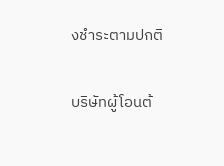งชำระตามปกติ

บริษัทผู้โอนต้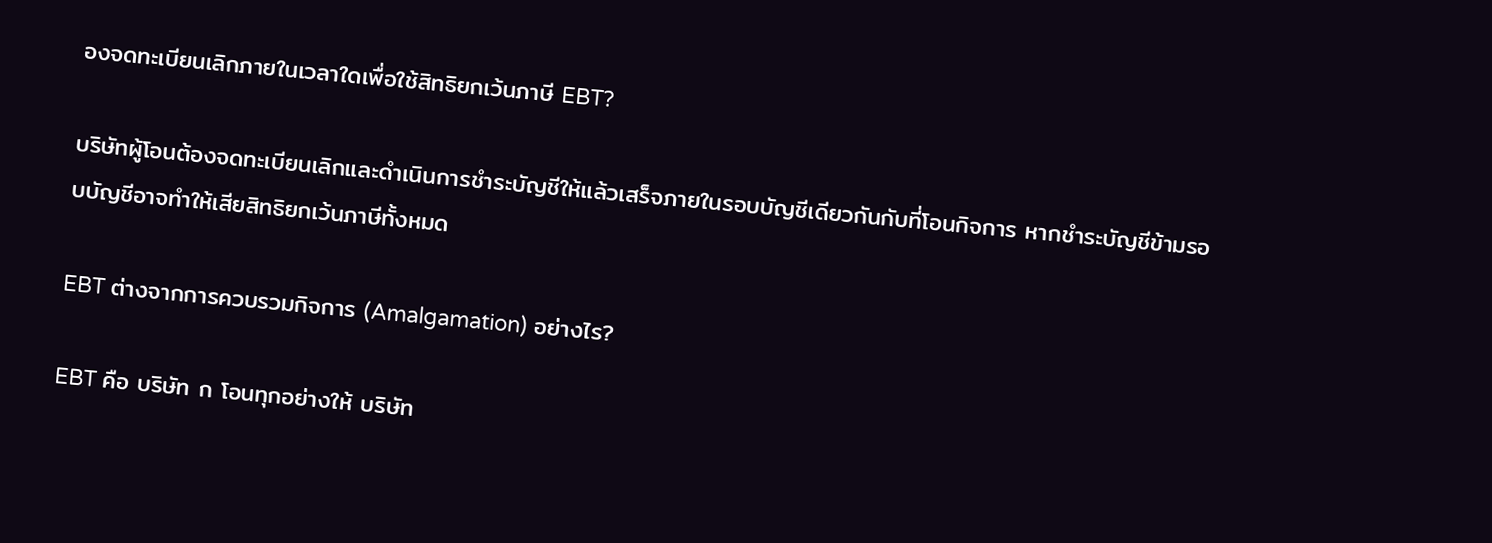องจดทะเบียนเลิกภายในเวลาใดเพื่อใช้สิทธิยกเว้นภาษี EBT?

บริษัทผู้โอนต้องจดทะเบียนเลิกและดำเนินการชำระบัญชีให้แล้วเสร็จภายในรอบบัญชีเดียวกันกับที่โอนกิจการ หากชำระบัญชีข้ามรอบบัญชีอาจทำให้เสียสิทธิยกเว้นภาษีทั้งหมด

EBT ต่างจากการควบรวมกิจการ (Amalgamation) อย่างไร?

EBT คือ บริษัท ก โอนทุกอย่างให้ บริษัท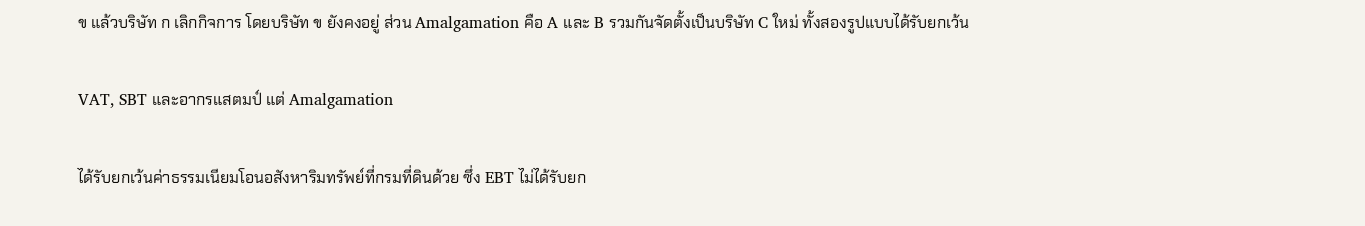ข แล้วบริษัท ก เลิกกิจการ โดยบริษัท ข ยังคงอยู่ ส่วน Amalgamation คือ A และ B รวมกันจัดตั้งเป็นบริษัท C ใหม่ ทั้งสองรูปแบบได้รับยกเว้น

VAT, SBT และอากรแสตมป์ แต่ Amalgamation

ได้รับยกเว้นค่าธรรมเนียมโอนอสังหาริมทรัพย์ที่กรมที่ดินด้วย ซึ่ง EBT ไม่ได้รับยก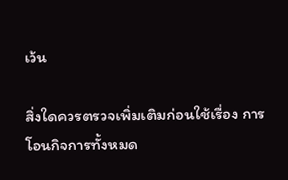เว้น

สิ่งใดควรตรวจเพิ่มเติมก่อนใช้เรื่อง การโอนกิจการทั้งหมด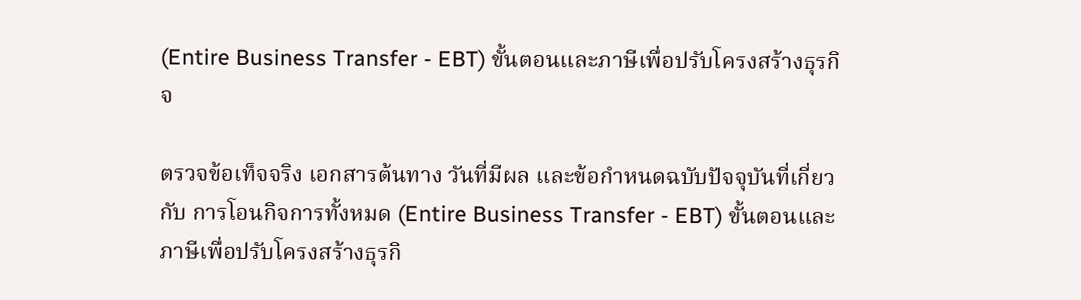(Entire Business Transfer - EBT) ขั้นตอนและภาษีเพื่อปรับโครงสร้างธุรกิจ

ตรวจข้อเท็จจริง เอกสารต้นทาง วันที่มีผล และข้อกำหนดฉบับปัจจุบันที่เกี่ยวกับ การโอนกิจการทั้งหมด (Entire Business Transfer - EBT) ขั้นตอนและภาษีเพื่อปรับโครงสร้างธุรกิ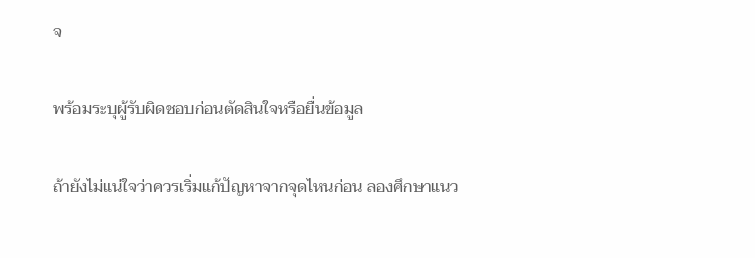จ

พร้อมระบุผู้รับผิดชอบก่อนตัดสินใจหรือยื่นข้อมูล

ถ้ายังไม่แน่ใจว่าควรเริ่มแก้ปัญหาจากจุดไหนก่อน ลองศึกษาแนว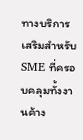ทางบริการเสริมสำหรับ SME ที่ครอบคลุมทั้งงานค้าง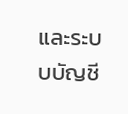และระบบบัญชี